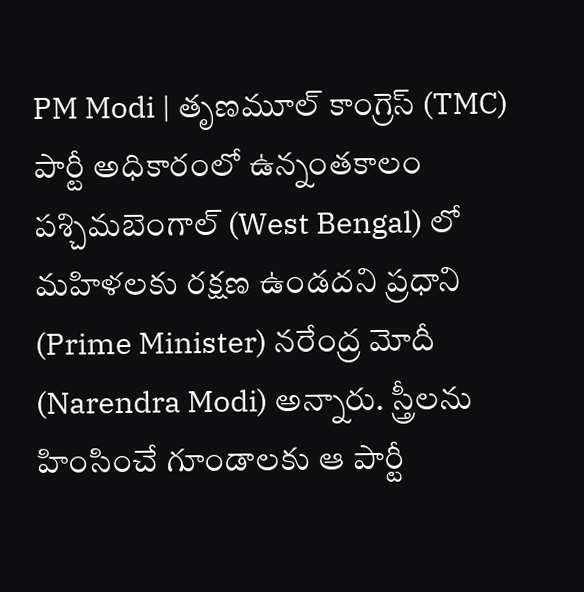PM Modi | తృణమూల్ కాంగ్రెస్ (TMC) పార్టీ అధికారంలో ఉన్నంతకాలం పశ్చిమబెంగాల్ (West Bengal) లో మహిళలకు రక్షణ ఉండదని ప్రధాని (Prime Minister) నరేంద్ర మోదీ (Narendra Modi) అన్నారు. స్త్రీలను హింసించే గూండాలకు ఆ పార్టీ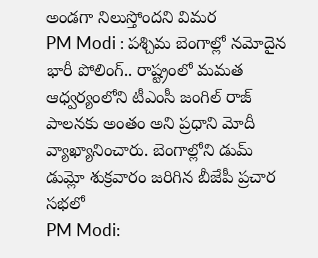అండగా నిలుస్తోందని విమర
PM Modi : పశ్చిమ బెంగాల్లో నమోదైన భారీ పోలింగ్.. రాష్ట్రంలో మమత ఆధ్వర్యంలోని టీఎంసీ జంగిల్ రాజ్ పాలనకు అంతం అని ప్రధాని మోదీ వ్యాఖ్యానించారు. బెంగాల్లోని డుమ్ డుమ్లో శుక్రవారం జరిగిన బీజేపీ ప్రచార సభలో
PM Modi: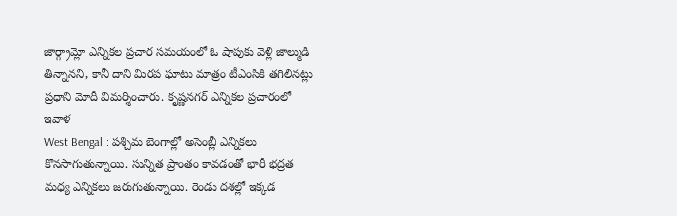జార్గ్రామ్లో ఎన్నికల ప్రచార సమయంలో ఓ షాపుకు వెళ్లి జాల్ముడి తిన్నానని, కానీ దాని మిరప ఘాటు మాత్రం టీఎంసికి తగిలినట్లు ప్రధాని మోదీ విమర్శించారు. కృష్ణనగర్ ఎన్నికల ప్రచారంలో ఇవాళ
West Bengal : పశ్చిమ బెంగాల్లో అసెంబ్లీ ఎన్నికలు కొనసాగుతున్నాయి. సున్నిత ప్రాంతం కావడంతో భారీ భద్రత మధ్య ఎన్నికలు జరుగుతున్నాయి. రెండు దశల్లో ఇక్కడ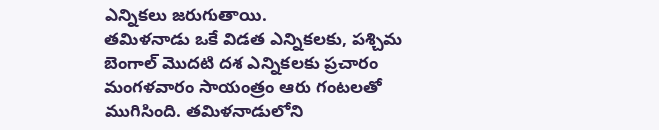ఎన్నికలు జరుగుతాయి.
తమిళనాడు ఒకే విడత ఎన్నికలకు, పశ్చిమ బెంగాల్ మొదటి దశ ఎన్నికలకు ప్రచారం మంగళవారం సాయంత్రం ఆరు గంటలతో ముగిసింది. తమిళనాడులోని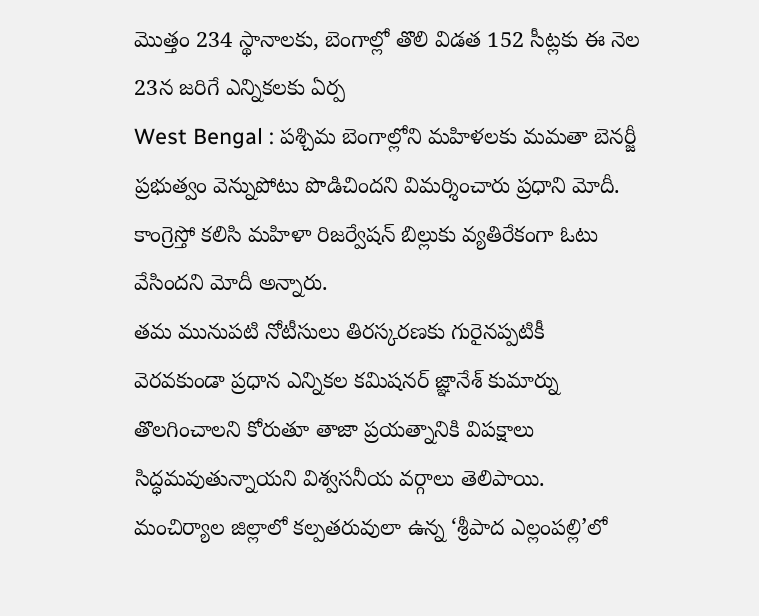మొత్తం 234 స్థానాలకు, బెంగాల్లో తొలి విడత 152 సీట్లకు ఈ నెల 23న జరిగే ఎన్నికలకు ఏర్ప
West Bengal : పశ్చిమ బెంగాల్లోని మహిళలకు మమతా బెనర్జీ ప్రభుత్వం వెన్నుపోటు పొడిచిందని విమర్శించారు ప్రధాని మోదీ. కాంగ్రెస్తో కలిసి మహిళా రిజర్వేషన్ బిల్లుకు వ్యతిరేకంగా ఓటు వేసిందని మోదీ అన్నారు.
తమ మునుపటి నోటీసులు తిరస్కరణకు గురైనప్పటికీ వెరవకుండా ప్రధాన ఎన్నికల కమిషనర్ జ్ఞానేశ్ కుమార్ను తొలగించాలని కోరుతూ తాజా ప్రయత్నానికి విపక్షాలు సిద్ధమవుతున్నాయని విశ్వసనీయ వర్గాలు తెలిపాయి.
మంచిర్యాల జిల్లాలో కల్పతరువులా ఉన్న ‘శ్రీపాద ఎల్లంపల్లి’లో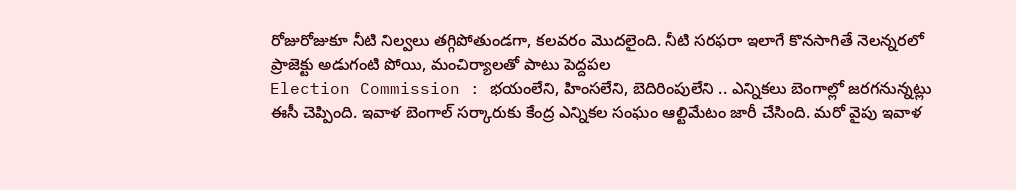రోజురోజుకూ నీటి నిల్వలు తగ్గిపోతుండగా, కలవరం మొదలైంది. నీటి సరఫరా ఇలాగే కొనసాగితే నెలన్నరలో ప్రాజెక్టు అడుగంటి పోయి, మంచిర్యాలతో పాటు పెద్దపల
Election Commission : భయంలేని, హింసలేని, బెదిరింపులేని .. ఎన్నికలు బెంగాల్లో జరగనున్నట్లు ఈసీ చెప్పింది. ఇవాళ బెంగాల్ సర్కారుకు కేంద్ర ఎన్నికల సంఘం ఆల్టిమేటం జారీ చేసింది. మరో వైపు ఇవాళ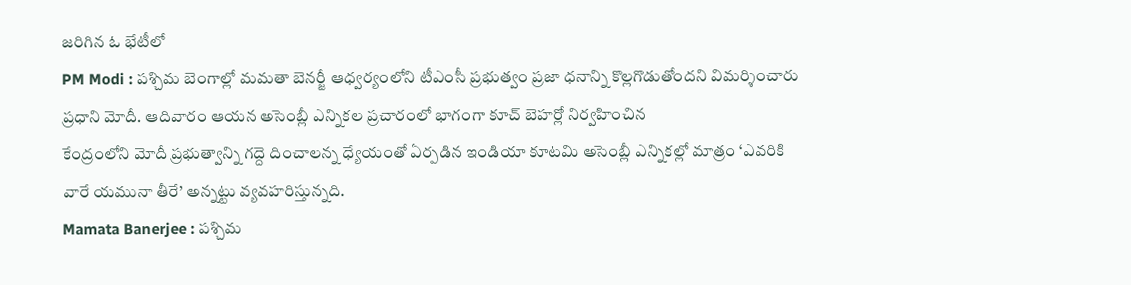జరిగిన ఓ భేటీలో
PM Modi : పశ్చిమ బెంగాల్లో మమతా బెనర్జీ ఆధ్వర్యంలోని టీఎంసీ ప్రభుత్వం ప్రజా ధనాన్ని కొల్లగొడుతోందని విమర్శించారు ప్రధాని మోదీ. ఆదివారం ఆయన అసెంబ్లీ ఎన్నికల ప్రచారంలో భాగంగా కూచ్ బెహర్లో నిర్వహించిన
కేంద్రంలోని మోదీ ప్రభుత్వాన్ని గద్దె దించాలన్న ధ్యేయంతో ఏర్పడిన ఇండియా కూటమి అసెంబ్లీ ఎన్నికల్లో మాత్రం ‘ఎవరికి వారే యమునా తీరే’ అన్నట్టు వ్యవహరిస్తున్నది.
Mamata Banerjee : పశ్చిమ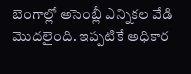బెంగాల్లో అసెంబ్లీ ఎన్నికల వేడి మొదలైంది. ఇప్పటికే అధికార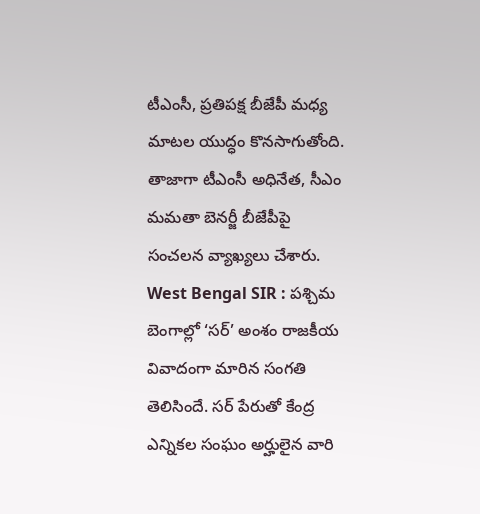టీఎంసీ, ప్రతిపక్ష బీజేపీ మధ్య మాటల యుద్ధం కొనసాగుతోంది. తాజాగా టీఎంసీ అధినేత, సీఎం మమతా బెనర్జీ బీజేపీపై సంచలన వ్యాఖ్యలు చేశారు.
West Bengal SIR : పశ్చిమ బెంగాల్లో ‘సర్’ అంశం రాజకీయ వివాదంగా మారిన సంగతి తెలిసిందే. సర్ పేరుతో కేంద్ర ఎన్నికల సంఘం అర్హులైన వారి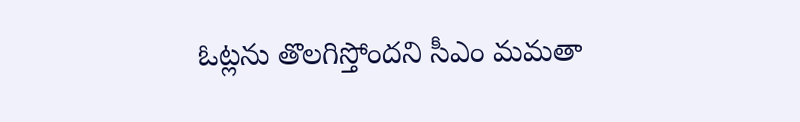ఓట్లను తొలగిస్తోందని సీఎం మమతా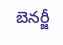బెనర్జీ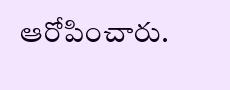ఆరోపించారు.